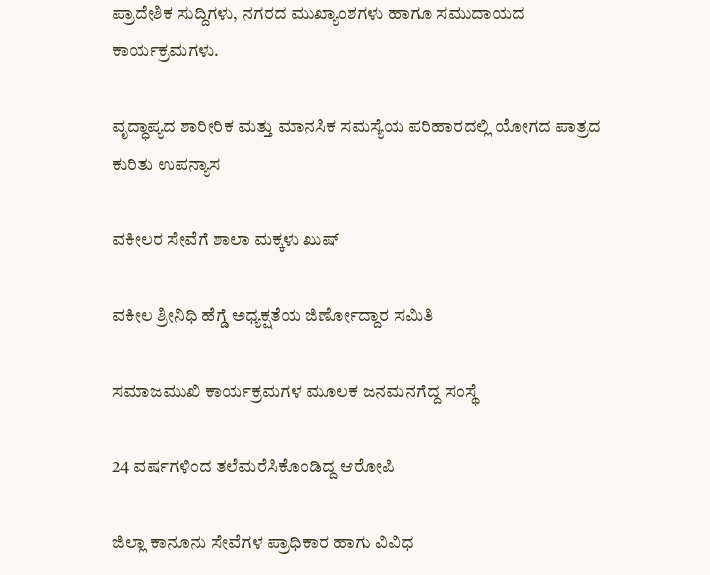ಪ್ರಾದೇಶಿಕ ಸುದ್ದಿಗಳು, ನಗರದ ಮುಖ್ಯಾಂಶಗಳು ಹಾಗೂ ಸಮುದಾಯದ ಕಾರ್ಯಕ್ರಮಗಳು.

ವೃದ್ಧಾಪ್ಯದ ಶಾರೀರಿಕ ಮತ್ತು ಮಾನಸಿಕ ಸಮಸ್ಯೆಯ ಪರಿಹಾರದಲ್ಲಿ ಯೋಗದ ಪಾತ್ರದ ಕುರಿತು ಉಪನ್ಯಾಸ

ವಕೀಲರ ಸೇವೆಗೆ ಶಾಲಾ ಮಕ್ಕಳು ಖುಷ್

ವಕೀಲ ಶ್ರೀನಿಧಿ ಹೆಗ್ಡೆ ಅಧ್ಯಕ್ಷತೆಯ ಜಿರ್ಣೋದ್ದಾರ ಸಮಿತಿ

ಸಮಾಜಮುಖಿ ಕಾರ್ಯಕ್ರಮಗಳ ಮೂಲಕ ಜನಮನಗೆದ್ದ ಸಂಸ್ಥೆ

24 ವರ್ಷಗಳಿಂದ ತಲೆಮರೆಸಿಕೊಂಡಿದ್ದ ಆರೋಪಿ

ಜಿಲ್ಲಾ ಕಾನೂನು ಸೇವೆಗಳ ಪ್ರಾಧಿಕಾರ ಹಾಗು ವಿವಿಧ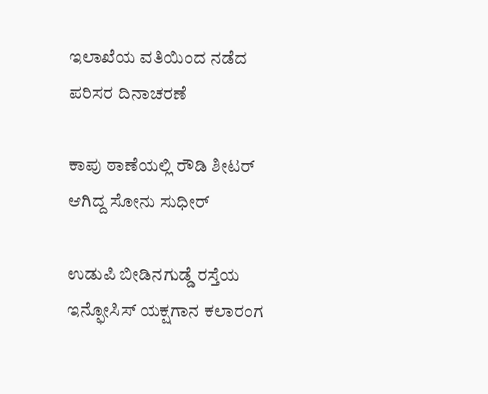ಇಲಾಖೆಯ ವತಿಯಿಂದ ನಡೆದ ಪರಿಸರ ದಿನಾಚರಣೆ

ಕಾಪು ಠಾಣೆಯಲ್ಲಿ ರೌಡಿ ಶೀಟರ್ ಆಗಿದ್ದ ಸೋನು ಸುಧೀರ್

ಉಡುಪಿ ಬೀಡಿನಗುಡ್ಡೆ ರಸ್ತೆಯ ಇನ್ಫೋಸಿಸ್ ಯಕ್ಷಗಾನ ಕಲಾರಂಗ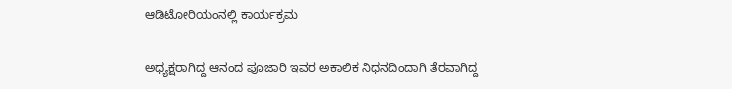ಆಡಿಟೋರಿಯಂನಲ್ಲಿ ಕಾರ್ಯಕ್ರಮ

ಅಧ್ಯಕ್ಷರಾಗಿದ್ದ ಆನಂದ ಪೂಜಾರಿ ಇವರ ಅಕಾಲಿಕ ನಿಧನದಿಂದಾಗಿ ತೆರವಾಗಿದ್ದ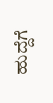ಹುದ್ದೆಗೆ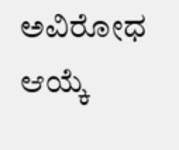ಅವಿರೋಧ ಆಯ್ಕೆ